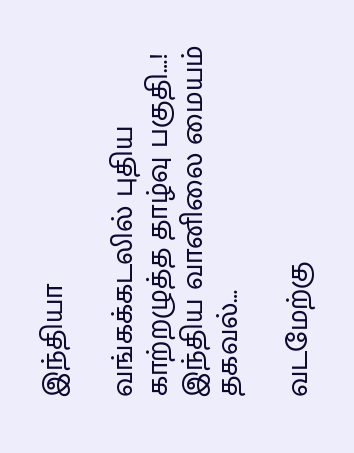இந்தியா

வங்கக்கடலில் புதிய காற்றழுத்த தாழ்வு பகுதி…! இந்திய வானிலை மையம் தகவல்…

வடமேற்கு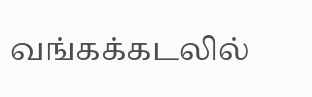வங்கக்கடலில்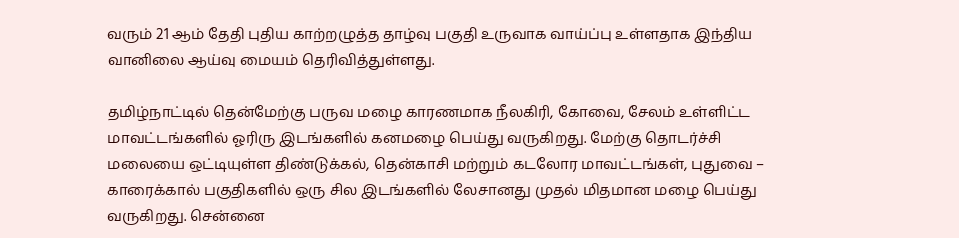வரும் 21 ஆம் தேதி புதிய காற்றழுத்த தாழ்வு பகுதி உருவாக வாய்ப்பு உள்ளதாக இந்திய வானிலை ஆய்வு மையம் தெரிவித்துள்ளது.

தமிழ்நாட்டில் தென்மேற்கு பருவ மழை காரணமாக நீலகிரி, கோவை, சேலம் உள்ளிட்ட மாவட்டங்களில் ஓரிரு இடங்களில் கனமழை பெய்து வருகிறது. மேற்கு தொடர்ச்சி மலையை ஒட்டியுள்ள திண்டுக்கல், தென்காசி மற்றும் கடலோர மாவட்டங்கள், புதுவை – காரைக்கால் பகுதிகளில் ஒரு சில இடங்களில் லேசானது முதல் மிதமான மழை பெய்து வருகிறது. சென்னை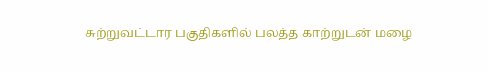சுற்றுவட்டார பகுதிகளில் பலத்த காற்றுடன் மழை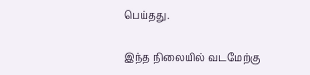பெய்தது.

இந்த நிலையில் வடமேற்கு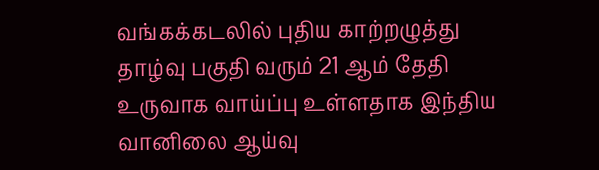வங்கக்கடலில் புதிய காற்றழுத்து தாழ்வு பகுதி வரும் 21 ஆம் தேதி உருவாக வாய்ப்பு உள்ளதாக இந்திய வானிலை ஆய்வு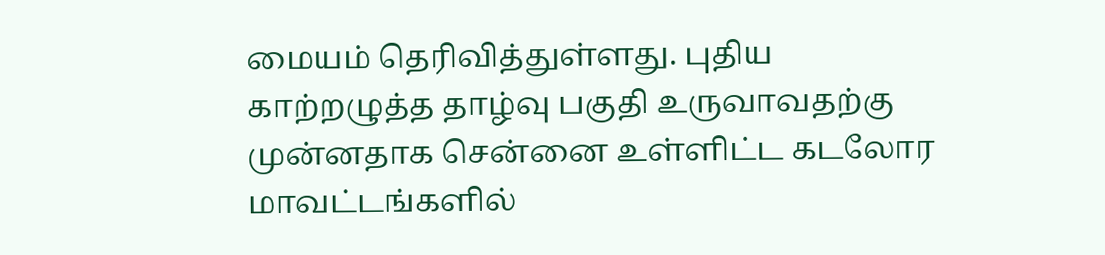மையம் தெரிவித்துள்ளது. புதிய காற்றழுத்த தாழ்வு பகுதி உருவாவதற்கு முன்னதாக சென்னை உள்ளிட்ட கடலோர மாவட்டங்களில்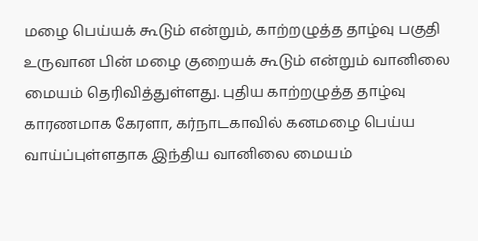மழை பெய்யக் கூடும் என்றும், காற்றழுத்த தாழ்வு பகுதி உருவான பின் மழை குறையக் கூடும் என்றும் வானிலை மையம் தெரிவித்துள்ளது. புதிய காற்றழுத்த தாழ்வு காரணமாக கேரளா, கர்நாடகாவில் கனமழை பெய்ய வாய்ப்புள்ளதாக இந்திய வானிலை மையம்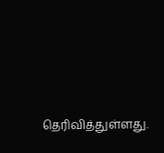தெரிவித்துள்ளது.